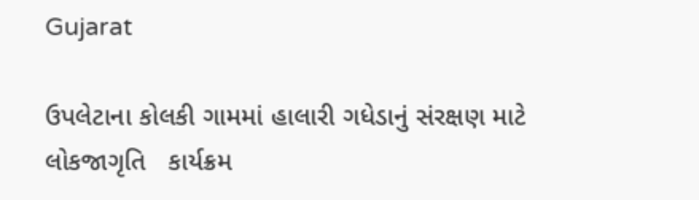Gujarat

ઉપલેટાના કોલકી ગામમાં હાલારી ગધેડાનું સંરક્ષણ માટે લોકજાગૃતિ   કાર્યક્રમ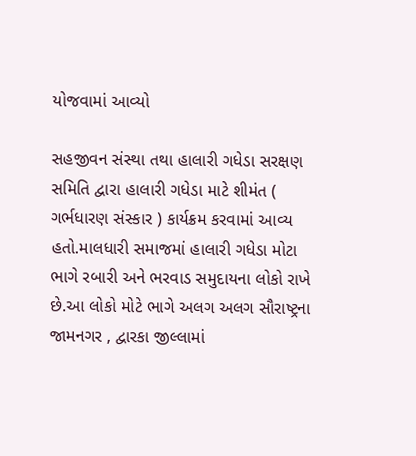યોજવામાં આવ્યો

સહજીવન સંસ્થા તથા હાલારી ગધેડા સરક્ષણ સમિતિ દ્વારા હાલારી ગધેડા માટે શીમંત ( ગર્ભધારણ સંસ્કાર ) કાર્યક્રમ કરવામાં આવ્ય હતો.માલધારી સમાજમાં હાલારી ગધેડા મોટા ભાગે રબારી અને ભરવાડ સમુદાયના લોકો રાખે છે.આ લોકો મોટે ભાગે અલગ અલગ સૌરાષ્ટ્રના જામનગર , દ્વારકા જીલ્લામાં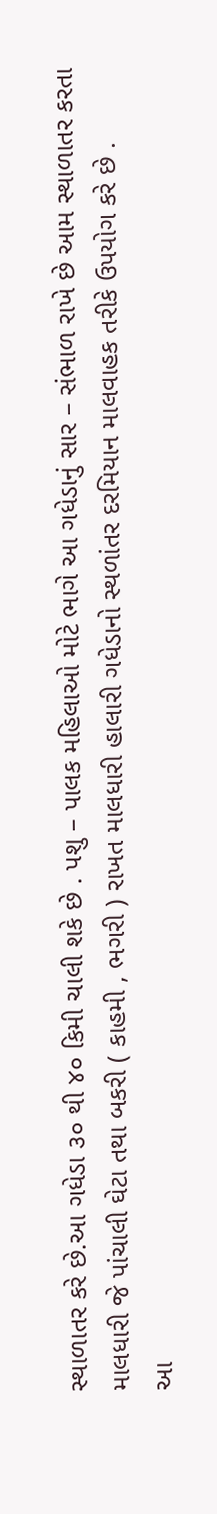સ્થાળાતર કરે છે.આ ગધેડા ૩૦ થી ૪૦ કિમી ચાલી શકે છે . પશુ – પાલક મહિલાઓ મોટે ભાગે આ ગધેડાનું સાર – સંભાળ રાખે છે આમ સ્થાળાતર કરતા માલધારી જે પાંચાલી ઘેટા તથા બકરી ( કાહમી , ભગરી ) રાખત માલધારી હાલારી ગધેડાનો સ્થળાંતર દરમિયાન માલવાહક તરીકે ઉપયોગ કરે છે .
આ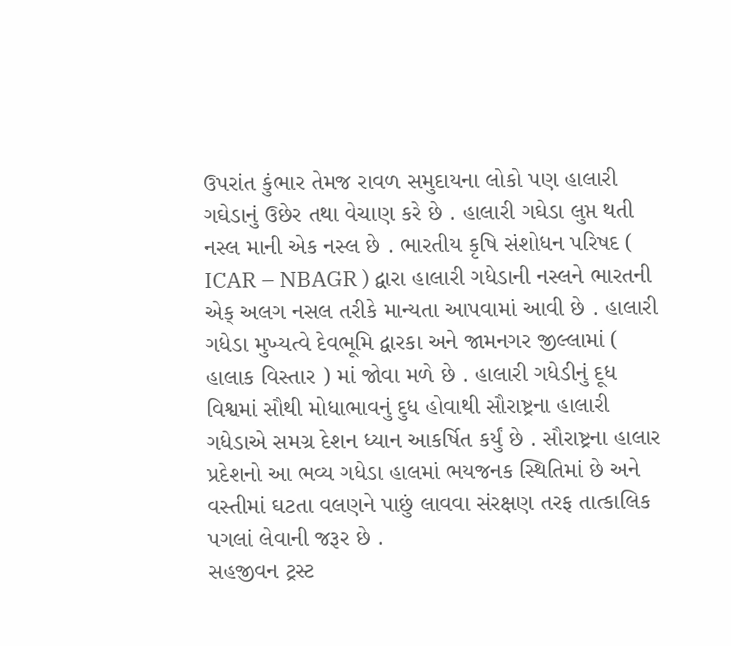ઉપરાંત કુંભાર તેમજ રાવળ સમુદાયના લોકો પણ હાલારી ગઘેડાનું ઉછેર તથા વેચાણ કરે છે . હાલારી ગઘેડા લુપ્ત થતી નસ્લ માની એક નસ્લ છે . ભારતીય કૃષિ સંશોધન પરિષદ ( ICAR – NBAGR ) દ્વારા હાલારી ગધેડાની નસ્લને ભારતની એક્ અલગ નસલ તરીકે માન્યતા આપવામાં આવી છે . હાલારી ગધેડા મુખ્યત્વે દેવભૂમિ દ્વારકા અને જામનગર જીલ્લામાં ( હાલાક વિસ્તાર ) માં જોવા મળે છે . હાલારી ગધેડીનું દૂધ વિશ્વમાં સૌથી મોધાભાવનું દુધ હોવાથી સૌરાષ્ટ્રના હાલારી ગધેડાએ સમગ્ર દેશન ધ્યાન આકર્ષિત કર્યું છે . સૌરાષ્ટ્રના હાલાર પ્રદેશનો આ ભવ્ય ગધેડા હાલમાં ભયજનક સ્થિતિમાં છે અને વસ્તીમાં ઘટતા વલણને પાછું લાવવા સંરક્ષણ તરફ તાત્કાલિક પગલાં લેવાની જરૂર છે .
સહજીવન ટ્રસ્ટ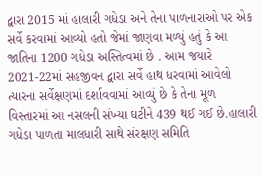દ્વારા 2015 માં હાલારી ગધેડા અને તેના પાળનારાઓ પર એક સર્વે કરવામાં આવ્યો હતો જેમાં જાણવા મળ્યું હતું કે આ જાતિના 1200 ગધેડા અસ્તિત્વમાં છે . આમ જયારે 2021-22માં સહજીવન દ્વારા સર્વે હાથ ધરવામાં આવેલો ત્યારના સર્વેક્ષણમાં દર્શાવવામાં આવ્યું છે કે તેના મૂળ વિસ્તારમાં આ નસલની સંખ્યા ઘટીને 439 થઈ ગઈ છે.હાલારી ગધેડા પાળતા માલધારી સાથે સંરક્ષણ સમિતિ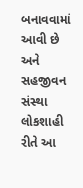બનાવવામાં આવી છે અને સહજીવન સંસ્થા લોકશાહી રીતે આ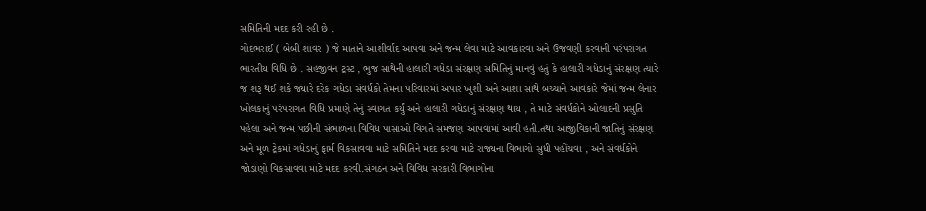સમિતિની મદદ કરી રહી છે .
ગોદભરાઈ ( બેબી શાવર ) જે માતાને આશીર્વાદ આપવા અને જન્મ લેવા માટે આવકારવા અને ઉજવણી કરવાની પરંપરાગત ભારતીય વિધિ છે . સહજીવન ટ્રસ્ટ , ભુજ સાથેની હાલારી ગધેડા સંરક્ષણ સમિતિનું માનવું હતું કે હાલારી ગધેડાનું સંરક્ષણ ત્યારે જ શરૂ થઈ શકે જ્યારે દરેક ગધેડા સંવર્ધકો તેમના પરિવારમાં અપાર ખુશી અને આશા સાથે બચ્ચાને આવકારે જેમાં જન્મ લેનાર ખોલકાનું પરંપરાગત વિધિ પ્રમાણે તેનું સ્વાગત કર્યું અને હાલારી ગધેડાનું સંરક્ષણ થાય , તે માટે સંવર્ધકોને ઓલાદની પ્રસુતિ પહેલા અને જન્મ પછીની સંભાળના વિવિધ પાસાઓ વિગતે સમજણ આપવામાં આવી હતી.તથા આજીવિકાની જાતિનું સંરક્ષણ અને મૂળ ટ્રેકમાં ગધેડાનું ફાર્મ વિકસાવવા માટે સમિતિને મદદ કરવા માટે રાજ્યના વિભાગો સુધી પહોંચવા , અને સંવર્ધકોને જોડાણો વિકસાવવા માટે મદદ કરવી.સંગઠન અને વિવિધ સરકારી વિભાગોના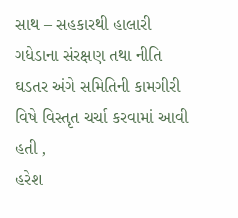સાથ – સહકારથી હાલારી ગધેડાના સંરક્ષણ તથા નીતિ ઘડતર અંગે સમિતિની કામગીરી વિષે વિસ્તૃત ચર્ચા કરવામાં આવી હતી ,
હરેશ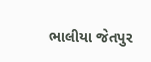ભાલીયા જેતપુર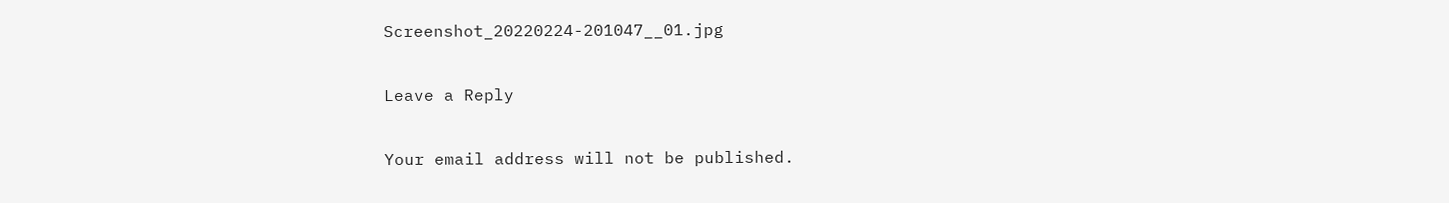Screenshot_20220224-201047__01.jpg

Leave a Reply

Your email address will not be published.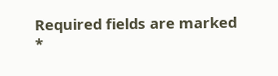Required fields are marked *